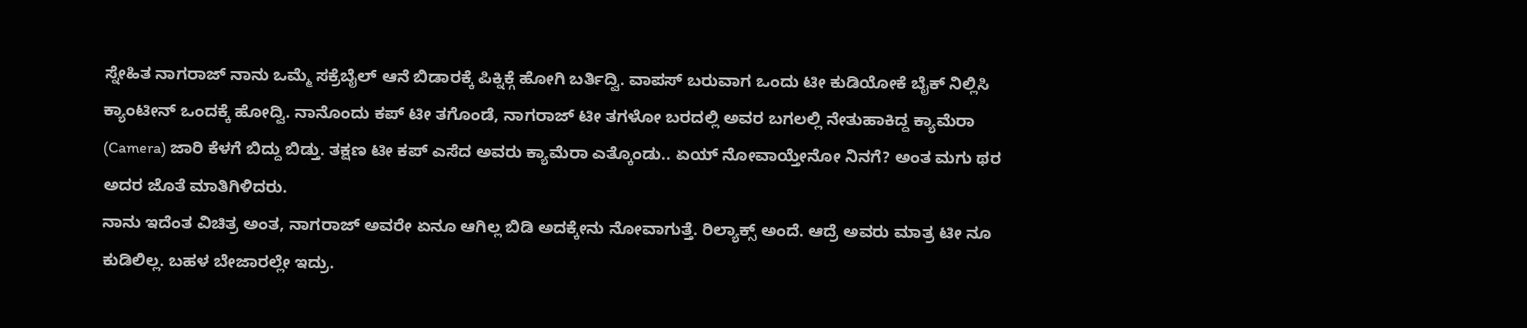ಸ್ನೇಹಿತ ನಾಗರಾಜ್ ನಾನು ಒಮ್ಮೆ ಸಕ್ರೆಬೈಲ್ ಆನೆ ಬಿಡಾರಕ್ಕೆ ಪಿಕ್ನಿಕ್ಗೆ ಹೋಗಿ ಬರ್ತಿದ್ವಿ. ವಾಪಸ್ ಬರುವಾಗ ಒಂದು ಟೀ ಕುಡಿಯೋಕೆ ಬೈಕ್ ನಿಲ್ಲಿಸಿ ಕ್ಯಾಂಟೀನ್ ಒಂದಕ್ಕೆ ಹೋದ್ವಿ. ನಾನೊಂದು ಕಪ್ ಟೀ ತಗೊಂಡೆ, ನಾಗರಾಜ್ ಟೀ ತಗಳೋ ಬರದಲ್ಲಿ ಅವರ ಬಗಲಲ್ಲಿ ನೇತುಹಾಕಿದ್ದ ಕ್ಯಾಮೆರಾ (Camera) ಜಾರಿ ಕೆಳಗೆ ಬಿದ್ದು ಬಿಡ್ತು. ತಕ್ಷಣ ಟೀ ಕಪ್ ಎಸೆದ ಅವರು ಕ್ಯಾಮೆರಾ ಎತ್ಕೊಂಡು.. ಏಯ್ ನೋವಾಯ್ತೇನೋ ನಿನಗೆ? ಅಂತ ಮಗು ಥರ ಅದರ ಜೊತೆ ಮಾತಿಗಿಳಿದರು.
ನಾನು ಇದೆಂತ ವಿಚಿತ್ರ ಅಂತ, ನಾಗರಾಜ್ ಅವರೇ ಏನೂ ಆಗಿಲ್ಲ ಬಿಡಿ ಅದಕ್ಕೇನು ನೋವಾಗುತ್ತೆ. ರಿಲ್ಯಾಕ್ಸ್ ಅಂದೆ. ಆದ್ರೆ ಅವರು ಮಾತ್ರ ಟೀ ನೂ ಕುಡಿಲಿಲ್ಲ. ಬಹಳ ಬೇಜಾರಲ್ಲೇ ಇದ್ರು.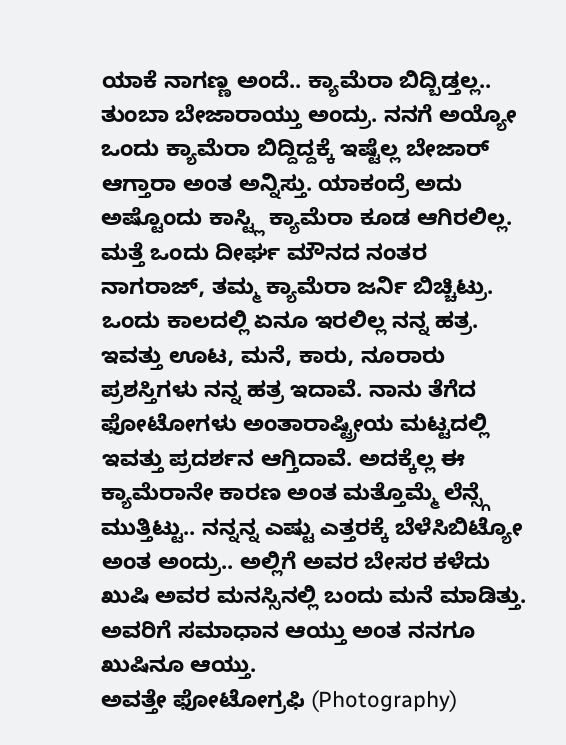ಯಾಕೆ ನಾಗಣ್ಣ ಅಂದೆ.. ಕ್ಯಾಮೆರಾ ಬಿದ್ಬಿಡ್ತಲ್ಲ.. ತುಂಬಾ ಬೇಜಾರಾಯ್ತು ಅಂದ್ರು. ನನಗೆ ಅಯ್ಯೋ ಒಂದು ಕ್ಯಾಮೆರಾ ಬಿದ್ದಿದ್ದಕ್ಕೆ ಇಷ್ಟೆಲ್ಲ ಬೇಜಾರ್ ಆಗ್ತಾರಾ ಅಂತ ಅನ್ನಿಸ್ತು. ಯಾಕಂದ್ರೆ ಅದು ಅಷ್ಟೊಂದು ಕಾಸ್ಟ್ಲಿ ಕ್ಯಾಮೆರಾ ಕೂಡ ಆಗಿರಲಿಲ್ಲ.
ಮತ್ತೆ ಒಂದು ದೀರ್ಘ ಮೌನದ ನಂತರ ನಾಗರಾಜ್, ತಮ್ಮ ಕ್ಯಾಮೆರಾ ಜರ್ನಿ ಬಿಚ್ಚಿಟ್ರು. ಒಂದು ಕಾಲದಲ್ಲಿ ಏನೂ ಇರಲಿಲ್ಲ ನನ್ನ ಹತ್ರ. ಇವತ್ತು ಊಟ, ಮನೆ, ಕಾರು, ನೂರಾರು ಪ್ರಶಸ್ತಿಗಳು ನನ್ನ ಹತ್ರ ಇದಾವೆ. ನಾನು ತೆಗೆದ ಫೋಟೋಗಳು ಅಂತಾರಾಷ್ಟ್ರೀಯ ಮಟ್ಟದಲ್ಲಿ ಇವತ್ತು ಪ್ರದರ್ಶನ ಆಗ್ತಿದಾವೆ. ಅದಕ್ಕೆಲ್ಲ ಈ ಕ್ಯಾಮೆರಾನೇ ಕಾರಣ ಅಂತ ಮತ್ತೊಮ್ಮೆ ಲೆನ್ಸ್ಗೆ ಮುತ್ತಿಟ್ಟು.. ನನ್ನನ್ನ ಎಷ್ಟು ಎತ್ತರಕ್ಕೆ ಬೆಳೆಸಿಬಿಟ್ಯೋ ಅಂತ ಅಂದ್ರು.. ಅಲ್ಲಿಗೆ ಅವರ ಬೇಸರ ಕಳೆದು ಖುಷಿ ಅವರ ಮನಸ್ಸಿನಲ್ಲಿ ಬಂದು ಮನೆ ಮಾಡಿತ್ತು. ಅವರಿಗೆ ಸಮಾಧಾನ ಆಯ್ತು ಅಂತ ನನಗೂ ಖುಷಿನೂ ಆಯ್ತು.
ಅವತ್ತೇ ಫೋಟೋಗ್ರಫಿ (Photography)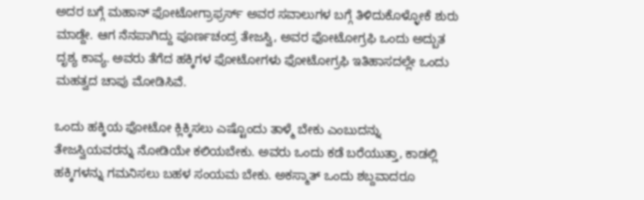ಅದರ ಬಗ್ಗೆ ಮಹಾನ್ ಫೋಟೋಗ್ರಾಫ್ರರ್ಸ್ ಅವರ ಸವಾಲುಗಳ ಬಗ್ಗೆ ತಿಳಿದುಕೊಳ್ಳೋಕೆ ಶುರು ಮಾಡ್ದೇ. ಆಗ ನೆನಪಾಗಿದ್ದು ಪೂರ್ಣಚಂದ್ರ ತೇಜಸ್ವಿ, ಅವರ ಫೋಟೋಗ್ರಫಿ ಒಂದು ಅದ್ಬುತ ದೃಶ್ಯ ಕಾವ್ಯ. ಅವರು ತೆಗೆದ ಹಕ್ಕಿಗಳ ಫೋಟೋಗಳು ಫೋಟೋಗ್ರಫಿ ಇತಿಹಾಸದಲ್ಲೇ ಒಂದು ಮಹತ್ವದ ಚಾಪು ಮೋಡಿಸಿವೆ.

ಒಂದು ಹಕ್ಕಿಯ ಫೋಟೋ ಕ್ಲಿಕ್ಕಿಸಲು ಎಷ್ಟೊಂದು ತಾಳ್ಮೆ ಬೇಕು ಎಂಬುದನ್ನು ತೇಜಸ್ವಿಯವರನ್ನು ನೋಡಿಯೇ ಕಲಿಯಬೇಕು. ಅವರು ಒಂದು ಕಡೆ ಬರೆಯುತ್ತಾ, ಕಾಡಲ್ಲಿ ಹಕ್ಕಿಗಳನ್ನು ಗಮನಿಸಲು ಬಹಳ ಸಂಯಮ ಬೇಕು. ಅಕಸ್ಮಾತ್ ಒಂದು ಶಬ್ದವಾದರೂ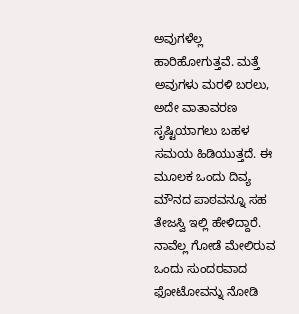ಅವುಗಳೆಲ್ಲ ಹಾರಿಹೋಗುತ್ತವೆ. ಮತ್ತೆ ಅವುಗಳು ಮರಳಿ ಬರಲು, ಅದೇ ವಾತಾವರಣ ಸೃಷ್ಟಿಯಾಗಲು ಬಹಳ ಸಮಯ ಹಿಡಿಯುತ್ತದೆ. ಈ ಮೂಲಕ ಒಂದು ದಿವ್ಯ ಮೌನದ ಪಾಠವನ್ನೂ ಸಹ ತೇಜಸ್ವಿ ಇಲ್ಲಿ ಹೇಳಿದ್ದಾರೆ.
ನಾವೆಲ್ಲ ಗೋಡೆ ಮೇಲಿರುವ ಒಂದು ಸುಂದರವಾದ ಫೋಟೋವನ್ನು ನೋಡಿ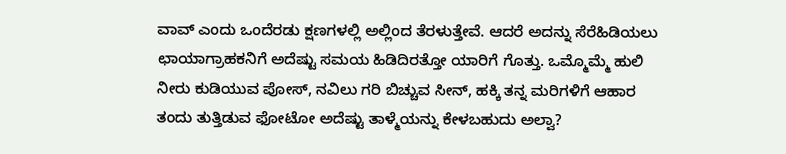ವಾವ್ ಎಂದು ಒಂದೆರಡು ಕ್ಷಣಗಳಲ್ಲಿ ಅಲ್ಲಿಂದ ತೆರಳುತ್ತೇವೆ. ಆದರೆ ಅದನ್ನು ಸೆರೆಹಿಡಿಯಲು ಛಾಯಾಗ್ರಾಹಕನಿಗೆ ಅದೆಷ್ಟು ಸಮಯ ಹಿಡಿದಿರತ್ತೋ ಯಾರಿಗೆ ಗೊತ್ತು. ಒಮ್ಮೊಮ್ಮೆ ಹುಲಿ ನೀರು ಕುಡಿಯುವ ಪೋಸ್, ನವಿಲು ಗರಿ ಬಿಚ್ಚುವ ಸೀನ್, ಹಕ್ಕಿ ತನ್ನ ಮರಿಗಳಿಗೆ ಆಹಾರ ತಂದು ತುತ್ತಿಡುವ ಫೋಟೋ ಅದೆಷ್ಟು ತಾಳ್ಮೆಯನ್ನು ಕೇಳಬಹುದು ಅಲ್ವಾ?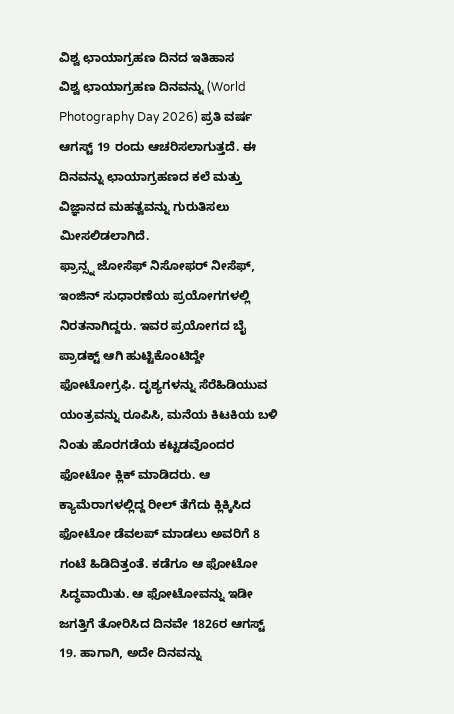ವಿಶ್ವ ಛಾಯಾಗ್ರಹಣ ದಿನದ ಇತಿಹಾಸ
ವಿಶ್ವ ಛಾಯಾಗ್ರಹಣ ದಿನವನ್ನು (World Photography Day 2026) ಪ್ರತಿ ವರ್ಷ ಆಗಸ್ಟ್ 19 ರಂದು ಆಚರಿಸಲಾಗುತ್ತದೆ. ಈ ದಿನವನ್ನು ಛಾಯಾಗ್ರಹಣದ ಕಲೆ ಮತ್ತು ವಿಜ್ಞಾನದ ಮಹತ್ವವನ್ನು ಗುರುತಿಸಲು ಮೀಸಲಿಡಲಾಗಿದೆ.
ಫ್ರಾನ್ಸ್ನ ಜೋಸೆಫ್ ನಿಸೋಫರ್ ನೀಸೆಫ್, ಇಂಜಿನ್ ಸುಧಾರಣೆಯ ಪ್ರಯೋಗಗಳಲ್ಲಿ ನಿರತನಾಗಿದ್ದರು. ಇವರ ಪ್ರಯೋಗದ ಬೈ ಪ್ರಾಡಕ್ಟ್ ಆಗಿ ಹುಟ್ಟಿಕೊಂಟಿದ್ದೇ ಫೋಟೋಗ್ರಫಿ. ದೃಶ್ಯಗಳನ್ನು ಸೆರೆಹಿಡಿಯುವ ಯಂತ್ರವನ್ನು ರೂಪಿಸಿ, ಮನೆಯ ಕಿಟಕಿಯ ಬಳಿ ನಿಂತು ಹೊರಗಡೆಯ ಕಟ್ಟಡವೊಂದರ ಫೋಟೋ ಕ್ಲಿಕ್ ಮಾಡಿದರು. ಆ ಕ್ಯಾಮೆರಾಗಳಲ್ಲಿದ್ದ ರೀಲ್ ತೆಗೆದು ಕ್ಲಿಕ್ಕಿಸಿದ ಫೋಟೋ ಡೆವಲಪ್ ಮಾಡಲು ಅವರಿಗೆ 8 ಗಂಟೆ ಹಿಡಿದಿತ್ತಂತೆ. ಕಡೆಗೂ ಆ ಫೋಟೋ ಸಿದ್ಧವಾಯಿತು. ಆ ಫೋಟೋವನ್ನು ಇಡೀ ಜಗತ್ತಿಗೆ ತೋರಿಸಿದ ದಿನವೇ 1826ರ ಆಗಸ್ಟ್ 19. ಹಾಗಾಗಿ, ಅದೇ ದಿನವನ್ನು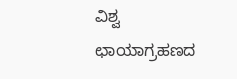ವಿಶ್ವ ಛಾಯಾಗ್ರಹಣದ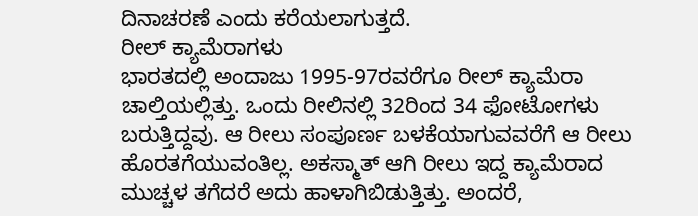ದಿನಾಚರಣೆ ಎಂದು ಕರೆಯಲಾಗುತ್ತದೆ.
ರೀಲ್ ಕ್ಯಾಮೆರಾಗಳು
ಭಾರತದಲ್ಲಿ ಅಂದಾಜು 1995-97ರವರೆಗೂ ರೀಲ್ ಕ್ಯಾಮೆರಾ ಚಾಲ್ತಿಯಲ್ಲಿತ್ತು. ಒಂದು ರೀಲಿನಲ್ಲಿ 32ರಿಂದ 34 ಫೋಟೋಗಳು ಬರುತ್ತಿದ್ದವು. ಆ ರೀಲು ಸಂಪೂರ್ಣ ಬಳಕೆಯಾಗುವವರೆಗೆ ಆ ರೀಲು ಹೊರತಗೆಯುವಂತಿಲ್ಲ. ಅಕಸ್ಮಾತ್ ಆಗಿ ರೀಲು ಇದ್ದ ಕ್ಯಾಮೆರಾದ ಮುಚ್ಚಳ ತಗೆದರೆ ಅದು ಹಾಳಾಗಿಬಿಡುತ್ತಿತ್ತು. ಅಂದರೆ,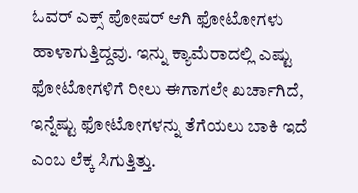ಓವರ್ ಎಕ್ಸ್ ಪೋಷರ್ ಆಗಿ ಫೋಟೋಗಳು ಹಾಳಾಗುತ್ತಿದ್ದವು. ಇನ್ನು ಕ್ಯಾಮೆರಾದಲ್ಲಿ ಎಷ್ಟು ಫೋಟೋಗಳಿಗೆ ರೀಲು ಈಗಾಗಲೇ ಖರ್ಚಾಗಿದೆ, ಇನ್ನೆಷ್ಟು ಫೋಟೋಗಳನ್ನು ತೆಗೆಯಲು ಬಾಕಿ ಇದೆ ಎಂಬ ಲೆಕ್ಕ ಸಿಗುತ್ತಿತ್ತು.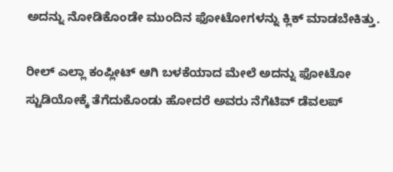ಅದನ್ನು ನೋಡಿಕೊಂಡೇ ಮುಂದಿನ ಫೋಟೋಗಳನ್ನು ಕ್ಲಿಕ್ ಮಾಡಬೇಕಿತ್ತು.

ರೀಲ್ ಎಲ್ಲಾ ಕಂಪ್ಲೀಟ್ ಆಗಿ ಬಳಕೆಯಾದ ಮೇಲೆ ಅದನ್ನು ಫೋಟೋ ಸ್ಟುಡಿಯೋಕ್ಕೆ ತೆಗೆದುಕೊಂಡು ಹೋದರೆ ಅವರು ನೆಗೆಟಿವ್ ಡೆವಲಪ್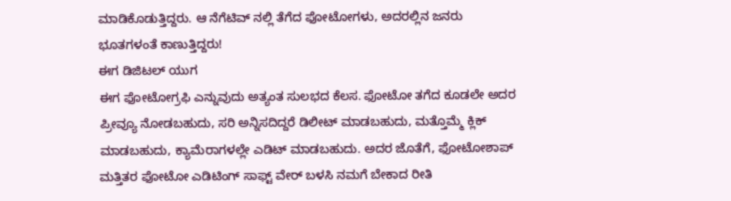ಮಾಡಿಕೊಡುತ್ತಿದ್ದರು. ಆ ನೆಗೆಟಿವ್ ನಲ್ಲಿ ತೆಗೆದ ಫೋಟೋಗಳು, ಅದರಲ್ಲಿನ ಜನರು ಭೂತಗಳಂತೆ ಕಾಣುತ್ತಿದ್ದರು!
ಈಗ ಡಿಜಿಟಲ್ ಯುಗ
ಈಗ ಫೋಟೋಗ್ರಫಿ ಎನ್ನುವುದು ಅತ್ಯಂತ ಸುಲಭದ ಕೆಲಸ. ಫೋಟೋ ತಗೆದ ಕೂಡಲೇ ಅದರ ಪ್ರೀವ್ಯೂ ನೋಡಬಹುದು, ಸರಿ ಅನ್ನಿಸದಿದ್ದರೆ ಡಿಲೀಟ್ ಮಾಡಬಹುದು, ಮತ್ತೊಮ್ಮೆ ಕ್ಲಿಕ್ ಮಾಡಬಹುದು, ಕ್ಯಾಮೆರಾಗಳಲ್ಲೇ ಎಡಿಟ್ ಮಾಡಬಹುದು. ಅದರ ಜೊತೆಗೆ, ಫೋಟೋಶಾಪ್ ಮತ್ತಿತರ ಫೋಟೋ ಎಡಿಟಿಂಗ್ ಸಾಫ್ಟ್ ವೇರ್ ಬಳಸಿ ನಮಗೆ ಬೇಕಾದ ರೀತಿ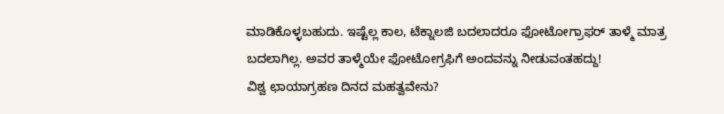ಮಾಡಿಕೊಳ್ಳಬಹುದು. ಇಷ್ಟೆಲ್ಲ ಕಾಲ, ಟೆಕ್ನಾಲಜಿ ಬದಲಾದರೂ ಫೋಟೋಗ್ರಾಫರ್ ತಾಳ್ಮೆ ಮಾತ್ರ ಬದಲಾಗಿಲ್ಲ. ಅವರ ತಾಳ್ಮೆಯೇ ಫೋಟೋಗ್ರಫಿಗೆ ಅಂದವನ್ನು ನೀಡುವಂತಹದ್ದು!
ವಿಶ್ವ ಛಾಯಾಗ್ರಹಣ ದಿನದ ಮಹತ್ವವೇನು?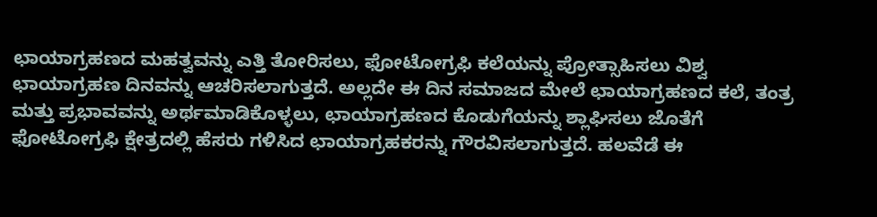ಛಾಯಾಗ್ರಹಣದ ಮಹತ್ವವನ್ನು ಎತ್ತಿ ತೋರಿಸಲು, ಫೋಟೋಗ್ರಫಿ ಕಲೆಯನ್ನು ಪ್ರೋತ್ಸಾಹಿಸಲು ವಿಶ್ವ ಛಾಯಾಗ್ರಹಣ ದಿನವನ್ನು ಆಚರಿಸಲಾಗುತ್ತದೆ. ಅಲ್ಲದೇ ಈ ದಿನ ಸಮಾಜದ ಮೇಲೆ ಛಾಯಾಗ್ರಹಣದ ಕಲೆ, ತಂತ್ರ ಮತ್ತು ಪ್ರಭಾವವನ್ನು ಅರ್ಥಮಾಡಿಕೊಳ್ಳಲು, ಛಾಯಾಗ್ರಹಣದ ಕೊಡುಗೆಯನ್ನು ಶ್ಲಾಘಿಸಲು ಜೊತೆಗೆ ಫೋಟೋಗ್ರಫಿ ಕ್ಷೇತ್ರದಲ್ಲಿ ಹೆಸರು ಗಳಿಸಿದ ಛಾಯಾಗ್ರಹಕರನ್ನು ಗೌರವಿಸಲಾಗುತ್ತದೆ. ಹಲವೆಡೆ ಈ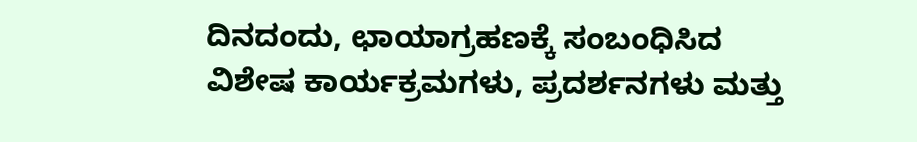ದಿನದಂದು, ಛಾಯಾಗ್ರಹಣಕ್ಕೆ ಸಂಬಂಧಿಸಿದ ವಿಶೇಷ ಕಾರ್ಯಕ್ರಮಗಳು, ಪ್ರದರ್ಶನಗಳು ಮತ್ತು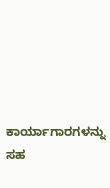ಕಾರ್ಯಾಗಾರಗಳನ್ನು ಸಹ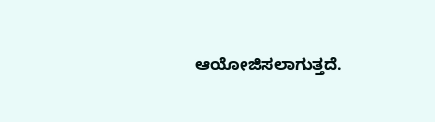ಆಯೋಜಿಸಲಾಗುತ್ತದೆ.